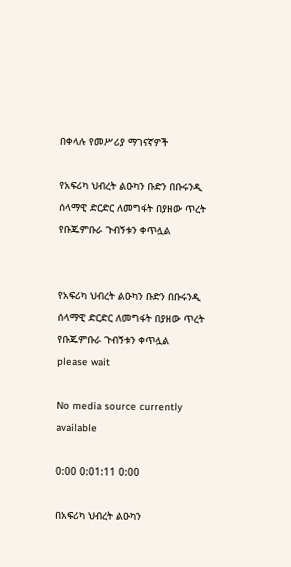በቀላሉ የመሥሪያ ማገናኛዎች

የአፍሪካ ህብረት ልዑካን ቡድን በቡሩንዲ ሰላማዊ ድርድር ለመግፋት በያዘው ጥረት የቡጁምቡራ ጉብኝቱን ቀጥሏል


የአፍሪካ ህብረት ልዑካን ቡድን በቡሩንዲ ሰላማዊ ድርድር ለመግፋት በያዘው ጥረት የቡጁምቡራ ጉብኝቱን ቀጥሏል
please wait

No media source currently available

0:00 0:01:11 0:00

በአፍሪካ ህብረት ልዑካን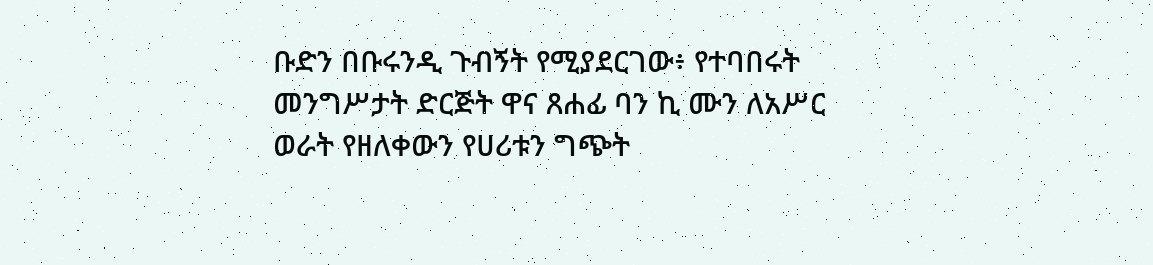ቡድን በቡሩንዲ ጉብኝት የሚያደርገው፥ የተባበሩት መንግሥታት ድርጅት ዋና ጸሐፊ ባን ኪ ሙን ለአሥር ወራት የዘለቀውን የሀሪቱን ግጭት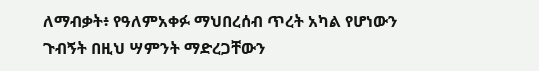ለማብቃት፥ የዓለምአቀፉ ማህበረሰብ ጥረት አካል የሆነውን ጉብኝት በዚህ ሣምንት ማድረጋቸውን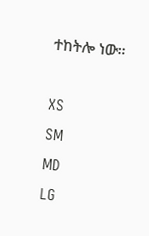ተከትሎ ነው።

XS
SM
MD
LG